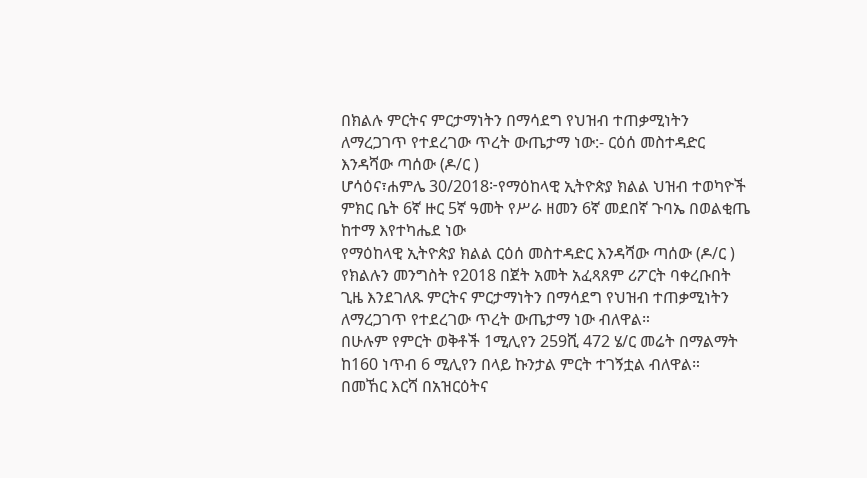በክልሉ ምርትና ምርታማነትን በማሳደግ የህዝብ ተጠቃሚነትን
ለማረጋገጥ የተደረገው ጥረት ውጤታማ ነው:- ርዕሰ መስተዳድር
እንዳሻው ጣሰው (ዶ/ር )
ሆሳዕና፣ሐምሌ 30/2018፦የማዕከላዊ ኢትዮጵያ ክልል ህዝብ ተወካዮች
ምክር ቤት 6ኛ ዙር 5ኛ ዓመት የሥራ ዘመን 6ኛ መደበኛ ጉባኤ በወልቂጤ
ከተማ እየተካሔደ ነው
የማዕከላዊ ኢትዮጵያ ክልል ርዕሰ መስተዳድር እንዳሻው ጣሰው (ዶ/ር )
የክልሉን መንግስት የ2018 በጀት አመት አፈጻጸም ሪፖርት ባቀረቡበት
ጊዜ እንደገለጹ ምርትና ምርታማነትን በማሳደግ የህዝብ ተጠቃሚነትን
ለማረጋገጥ የተደረገው ጥረት ውጤታማ ነው ብለዋል።
በሁሉም የምርት ወቅቶች 1ሚሊየን 259ሺ 472 ሄ/ር መሬት በማልማት
ከ160 ነጥብ 6 ሚሊየን በላይ ኩንታል ምርት ተገኝቷል ብለዋል።
በመኸር እርሻ በአዝርዕትና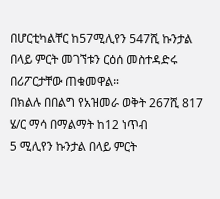በሆርቲካልቸር ከ57ሚሊየን 547ሺ ኩንታል
በላይ ምርት መገኘቱን ርዕሰ መስተዳድሩ በሪፖርታቸው ጠቁመዋል።
በክልሉ በበልግ የአዝመራ ወቅት 267ሺ 817 ሄ/ር ማሳ በማልማት ከ12 ነጥብ
5 ሚሊየን ኩንታል በላይ ምርት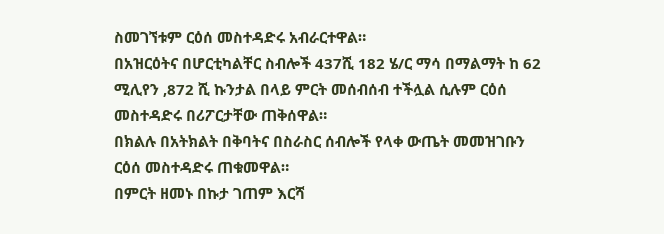ስመገኘቱም ርዕሰ መስተዳድሩ አብራርተዋል።
በአዝርዕትና በሆርቲካልቸር ስብሎች 437ሺ 182 ሄ/ር ማሳ በማልማት ከ 62
ሚሊየን ,872 ሺ ኩንታል በላይ ምርት መሰብሰብ ተችሏል ሲሉም ርዕሰ
መስተዳድሩ በሪፖርታቸው ጠቅሰዋል።
በክልሉ በአትክልት በቅባትና በስራስር ሰብሎች የላቀ ውጤት መመዝገቡን
ርዕሰ መስተዳድሩ ጠቁመዋል።
በምርት ዘመኑ በኩታ ገጠም እርሻ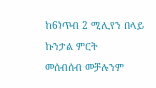ከ6ነጥብ 2 ሚሊየን በላይ ኩንታል ምርት
መሰብሰብ መቻሉንም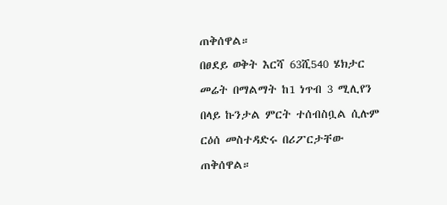ጠቅሰዋል።
በፀደይ ወቅት እርሻ 63ሺ540 ሄክታር መሬት በማልማት ከ1 ነጥብ 3 ሚሊየን
በላይ ኩንታል ምርት ተሰብስቧል ሲሉም ርዕሰ መስተዳድሩ በሪፖርታቸው
ጠቅሰዋል።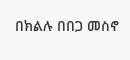በክልሉ በበጋ መስኖ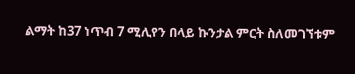ልማት ከ37 ነጥብ 7 ሚሊየን በላይ ኩንታል ምርት ስለመገኘቱም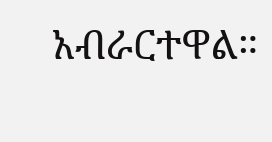አብራርተዋል።